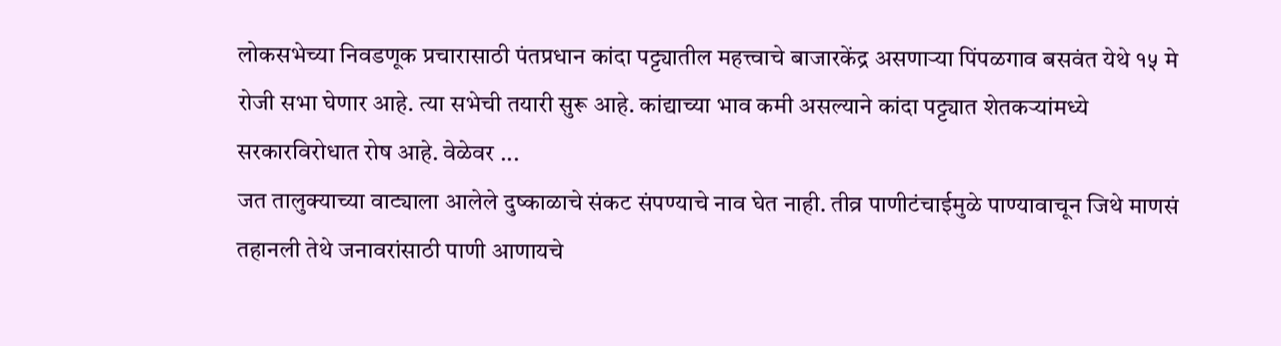लोकसभेच्या निवडणूक प्रचारासाठी पंतप्रधान कांदा पट्ट्यातील महत्त्वाचे बाजारकेंद्र असणाऱ्या पिंपळगाव बसवंत येथे १५ मे रोजी सभा घेणार आहे. त्या सभेची तयारी सुरू आहे. कांद्याच्या भाव कमी असल्याने कांदा पट्ट्यात शेतकऱ्यांमध्ये सरकारविरोधात रोष आहे. वेळेवर ...
जत तालुक्याच्या वाट्याला आलेले दुष्काळाचे संकट संपण्याचे नाव घेत नाही. तीव्र पाणीटंचाईमुळे पाण्यावाचून जिथे माणसं तहानली तेथे जनावरांसाठी पाणी आणायचे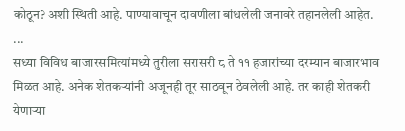कोठून? अशी स्थिती आहे. पाण्यावाचून दावणीला बांधलेली जनावरे तहानलेली आहेत. ...
सध्या विविध बाजारसमित्यांमध्ये तुरीला सरासरी ८ ते ११ हजारांच्या दरम्यान बाजारभाव मिळत आहे. अनेक शेतकऱ्यांनी अजूनही तूर साठवून ठेवलेली आहे. तर काही शेतकरी येणाऱ्या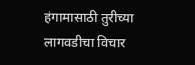हंगामासाठी तुरीच्या लागवडीचा विचार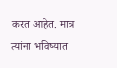करत आहेत. मात्र त्यांना भविष्यात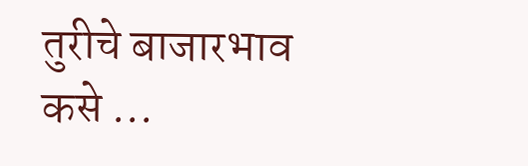तुरीचे बाजारभाव कसे ...